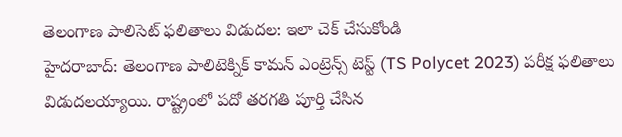తెలంగాణ పాలిసెట్ ఫలితాలు విడుదల: ఇలా చెక్ చేసుకోండి
హైదరాబాద్: తెలంగాణ పాలిటెక్నిక్ కామన్ ఎంట్రెన్స్ టెస్ట్ (TS Polycet 2023) పరీక్ష ఫలితాలు విడుదలయ్యాయి. రాష్ట్రంలో పదో తరగతి పూర్తి చేసిన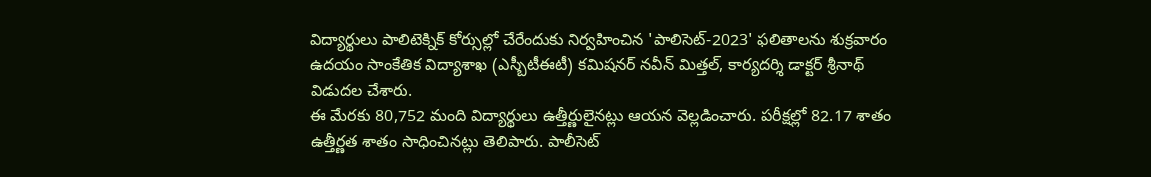విద్యార్థులు పాలిటెక్నిక్ కోర్సుల్లో చేరేందుకు నిర్వహించిన 'పాలిసెట్-2023' ఫలితాలను శుక్రవారం ఉదయం సాంకేతిక విద్యాశాఖ (ఎస్బీటీఈటీ) కమిషనర్ నవీన్ మిత్తల్, కార్యదర్శి డాక్టర్ శ్రీనాథ్ విడుదల చేశారు.
ఈ మేరకు 80,752 మంది విద్యార్థులు ఉత్తీర్ణులైనట్లు ఆయన వెల్లడించారు. పరీక్షల్లో 82.17 శాతం ఉత్తీర్ణత శాతం సాధించినట్లు తెలిపారు. పాలీసెట్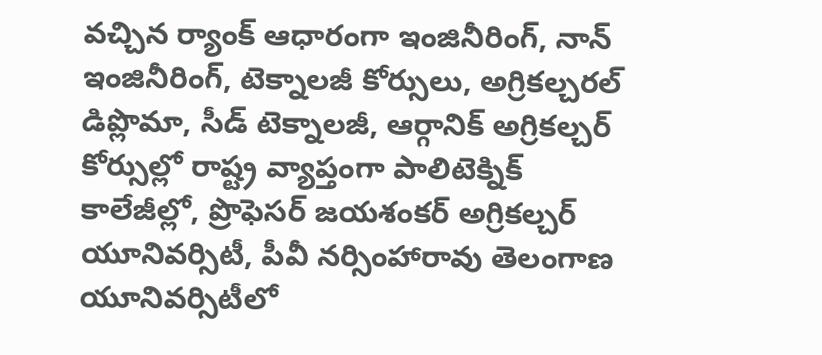వచ్చిన ర్యాంక్ ఆధారంగా ఇంజినీరింగ్, నాన్ ఇంజినీరింగ్, టెక్నాలజీ కోర్సులు, అగ్రికల్చరల్ డిప్లొమా, సీడ్ టెక్నాలజీ, ఆర్గానిక్ అగ్రికల్చర్ కోర్సుల్లో రాష్ట్ర వ్యాప్తంగా పాలిటెక్నిక్ కాలేజీల్లో, ప్రొఫెసర్ జయశంకర్ అగ్రికల్చర్ యూనివర్సిటీ, పీవీ నర్సింహారావు తెలంగాణ యూనివర్సిటీలో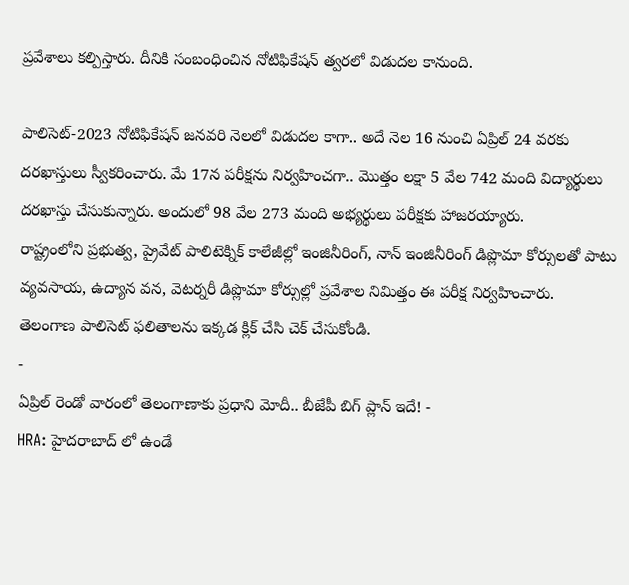ప్రవేశాలు కల్పిస్తారు. దీనికి సంబంధించిన నోటిఫికేషన్ త్వరలో విడుదల కానుంది.

పాలిసెట్-2023 నోటిఫికేషన్ జనవరి నెలలో విడుదల కాగా.. అదే నెల 16 నుంచి ఏప్రిల్ 24 వరకు దరఖాస్తులు స్వీకరించారు. మే 17న పరీక్షను నిర్వహించగా.. మొత్తం లక్షా 5 వేల 742 మంది విద్యార్థులు దరఖాస్తు చేసుకున్నారు. అందులో 98 వేల 273 మంది అభ్యర్థులు పరీక్షకు హాజరయ్యారు.
రాష్ట్రంలోని ప్రభుత్వ, ప్రైవేట్ పాలిటెక్నిక్ కాలేజీల్లో ఇంజినీరింగ్, నాన్ ఇంజినీరింగ్ డిప్లొమా కోర్సులతో పాటు వ్యవసాయ, ఉద్యాన వన, వెటర్నరీ డిప్లొమా కోర్సుల్లో ప్రవేశాల నిమిత్తం ఈ పరీక్ష నిర్వహించారు.
తెలంగాణ పాలిసెట్ ఫలితాలను ఇక్కడ క్లిక్ చేసి చెక్ చేసుకోండి.
-
ఏప్రిల్ రెండో వారంలో తెలంగాణాకు ప్రధాని మోదీ.. బీజేపీ బిగ్ ప్లాన్ ఇదే! -
HRA: హైదరాబాద్ లో ఉండే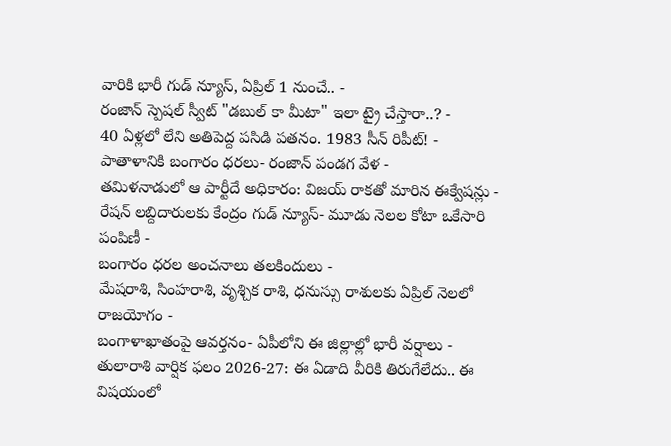వారికి భారీ గుడ్ న్యూస్, ఏప్రిల్ 1 నుంచే.. -
రంజాన్ స్పెషల్ స్వీట్ "డబుల్ కా మీటా" ఇలా ట్రై చేస్తారా..? -
40 ఏళ్లలో లేని అతిపెద్ద పసిడి పతనం. 1983 సీన్ రిపీట్! -
పాతాళానికి బంగారం ధరలు- రంజాన్ పండగ వేళ -
తమిళనాడులో ఆ పార్టీదే అధికారం: విజయ్ రాకతో మారిన ఈక్వేషన్లు -
రేషన్ లబ్దిదారులకు కేంద్రం గుడ్ న్యూస్- మూడు నెలల కోటా ఒకేసారి పంపిణీ -
బంగారం ధరల అంచనాలు తలకిందులు -
మేషరాశి, సింహరాశి, వృశ్చిక రాశి, ధనుస్సు రాశులకు ఏప్రిల్ నెలలో రాజయోగం -
బంగాళాఖాతంపై ఆవర్తనం- ఏపీలోని ఈ జిల్లాల్లో భారీ వర్షాలు -
తులారాశి వార్షిక ఫలం 2026-27: ఈ ఏడాది వీరికి తిరుగేలేదు.. ఈ విషయంలో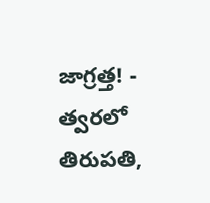జాగ్రత్త! -
త్వరలో తిరుపతి,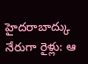హైదరాబాద్కు నేరుగా రైళ్లు: ఆ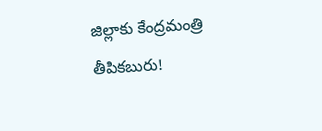జిల్లాకు కేంద్రమంత్రి తీపికబురు!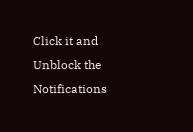Click it and Unblock the Notifications